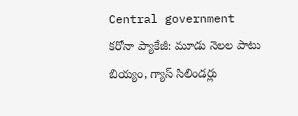Central government
కరోనా ప్యాకేజీ: మూడు నెలల పాటు బియ్యం, గ్యాస్ సిలిండర్లు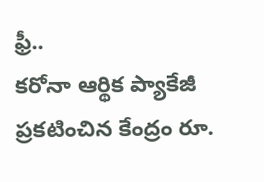ఫ్రీ..
కరోనా ఆర్థిక ప్యాకేజీ ప్రకటించిన కేంద్రం రూ.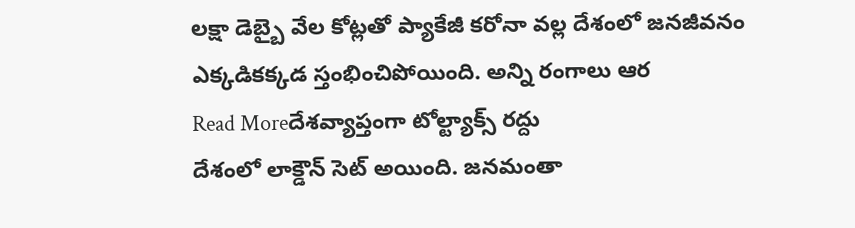లక్షా డెబ్బై వేల కోట్లతో ప్యాకేజీ కరోనా వల్ల దేశంలో జనజీవనం ఎక్కడికక్కడ స్తంభించిపోయింది. అన్ని రంగాలు ఆర
Read Moreదేశవ్యాప్తంగా టోల్ట్యాక్స్ రద్దు
దేశంలో లాక్డౌన్ సెట్ అయింది. జనమంతా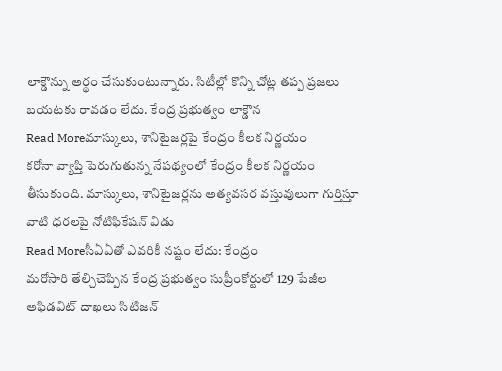లాక్డౌన్ను అర్థం చేసుకుంటున్నారు. సిటీల్లో కొన్ని చోట్ల తప్ప ప్రజలు బయటకు రావడం లేదు. కేంద్ర ప్రభుత్వం లాక్డౌన
Read Moreమాస్కులు, శానిటైజర్లపై కేంద్రం కీలక నిర్ణయం
కరోనా వ్యాప్తి పెరుగుతున్న నేపథ్యంలో కేంద్రం కీలక నిర్ణయం తీసుకుంది. మాస్కులు, శానిటైజర్లను అత్యవసర వస్తువులుగా గుర్తిస్తూ వాటి ధరలపై నోటిఫికేషన్ విడు
Read Moreసీఏఏతో ఎవరికీ నష్టం లేదు: కేంద్రం
మరోసారి తేల్చిచెప్పిన కేంద్ర ప్రభుత్వం సుప్రీంకోర్టులో 129 పేజీల అఫిడవిట్ దాఖలు సిటిజన్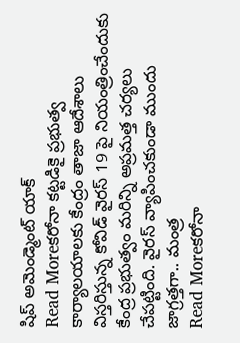షిప్ అమెండ్మెంట్ యాక్
Read Moreకరోనా కట్టడికై ప్రభుత్వ కార్యాలయాలకు కేంద్రం తాజా ఆదేశాలు
విస్తరిస్తున్న కోవిడ్ వైరస్ 19 పై నియంత్రించేందుకు కేంద్ర ప్రభుత్వం మరిన్ని అప్రమత్త చర్యలు చేపట్టింది. వైరస్ వ్యాపించకుండా ముందు జాగ్రత్తగా.. మంత్ర
Read Moreకరోనా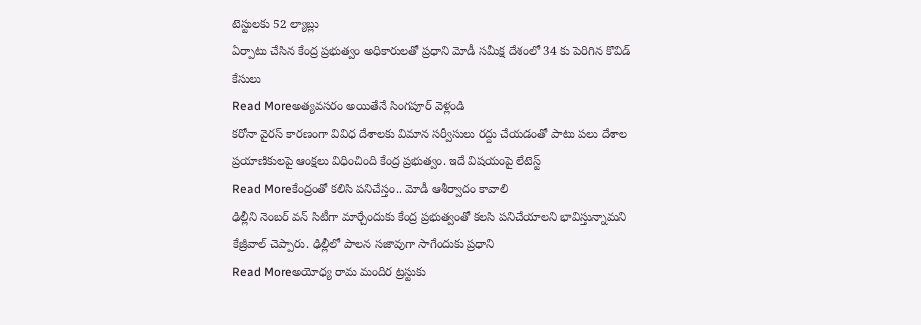టెస్టులకు 52 ల్యాబ్లు
ఏర్పాటు చేసిన కేంద్ర ప్రభుత్వం అధికారులతో ప్రధాని మోడీ సమీక్ష దేశంలో 34 కు పెరిగిన కొవిడ్ కేసులు
Read Moreఅత్యవసరం అయితేనే సింగపూర్ వెళ్లండి
కరోనా వైరస్ కారణంగా వివిధ దేశాలకు విమాన సర్వీసులు రద్దు చేయడంతో పాటు పలు దేశాల ప్రయాణికులపై ఆంక్షలు విధించింది కేంద్ర ప్రభుత్వం. ఇదే విషయంపై లేటెస్ట్
Read Moreకేంద్రంతో కలిసి పనిచేస్తం.. మోడీ ఆశీర్వాదం కావాలి
ఢిల్లీని నెంబర్ వన్ సిటీగా మార్చేందుకు కేంద్ర ప్రభుత్వంతో కలసి పనిచేయాలని భావిస్తున్నామని కేజ్రీవాల్ చెప్పారు. ఢిల్లీలో పాలన సజావుగా సాగేందుకు ప్రధాని
Read Moreఅయోధ్య రామ మందిర ట్రస్టుకు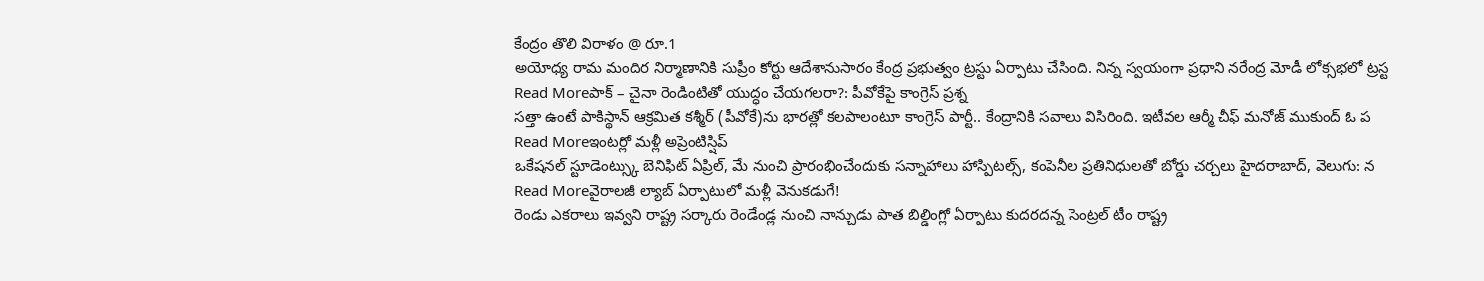కేంద్రం తొలి విరాళం @ రూ.1
అయోధ్య రామ మందిర నిర్మాణానికి సుప్రీం కోర్టు ఆదేశానుసారం కేంద్ర ప్రభుత్వం ట్రస్టు ఏర్పాటు చేసింది. నిన్న స్వయంగా ప్రధాని నరేంద్ర మోడీ లోక్సభలో ట్రస్ట
Read Moreపాక్ – చైనా రెండింటితో యుద్ధం చేయగలరా?: పీవోకేపై కాంగ్రెస్ ప్రశ్న
సత్తా ఉంటే పాకిస్థాన్ ఆక్రమిత కశ్మీర్ (పీవోకే)ను భారత్లో కలపాలంటూ కాంగ్రెస్ పార్టీ.. కేంద్రానికి సవాలు విసిరింది. ఇటీవల ఆర్మీ చీఫ్ మనోజ్ ముకుంద్ ఓ ప
Read Moreఇంటర్లో మళ్లీ అప్రెంటిస్షిప్
ఒకేషనల్ స్టూడెంట్స్కు బెనిఫిట్ ఏప్రిల్, మే నుంచి ప్రారంభించేందుకు సన్నాహాలు హాస్పిటల్స్, కంపెనీల ప్రతినిధులతో బోర్డు చర్చలు హైదరాబాద్, వెలుగు: న
Read Moreవైరాలజీ ల్యాబ్ ఏర్పాటులో మళ్లీ వెనుకడుగే!
రెండు ఎకరాలు ఇవ్వని రాష్ట్ర సర్కారు రెండేండ్ల నుంచి నాన్చుడు పాత బిల్డింగ్లో ఏర్పాటు కుదరదన్న సెంట్రల్ టీం రాష్ట్ర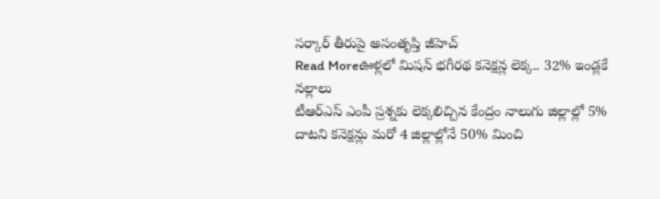సర్కార్ తీరుపై అసంతృప్తి జీహెచ్
Read Moreఊళ్లలో మిషన్ భగీరథ కనెక్షన్ల లెక్క.. 32% ఇండ్లకే నల్లాలు
టీఆర్ఎస్ ఎంపీ ప్రశ్నకు లెక్కలిచ్చిన కేంద్రం నాలుగు జిల్లాల్లో 5% దాటని కనెక్షన్లు మరో 4 జిల్లాల్లోనే 50% మించి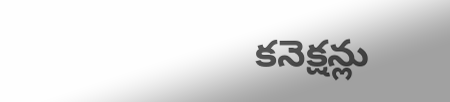కనెక్షన్లు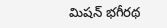మిషన్ భగీరథ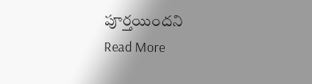పూర్తయిందని
Read More